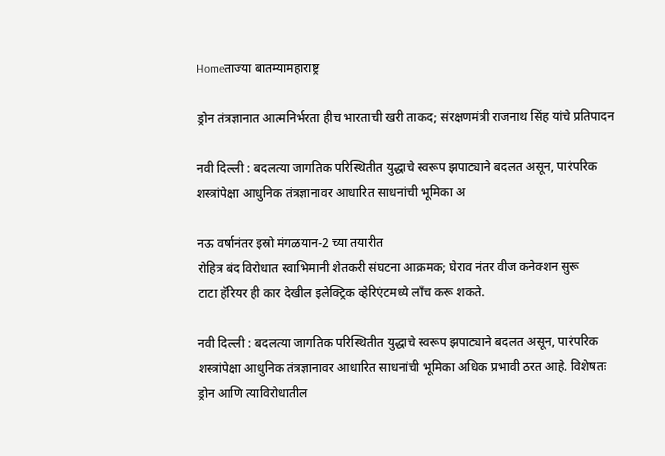Homeताज्या बातम्यामहाराष्ट्र

ड्रोन तंत्रज्ञानात आत्मनिर्भरता हीच भारताची खरी ताकद; संरक्षणमंत्री राजनाथ सिंह यांचे प्रतिपादन

नवी दिल्ली : बदलत्या जागतिक परिस्थितीत युद्धाचे स्वरूप झपाट्याने बदलत असून, पारंपरिक शस्त्रांपेक्षा आधुनिक तंत्रज्ञानावर आधारित साधनांची भूमिका अ

नऊ वर्षानंतर इस्रो मंगळयान-2 च्या तयारीत
रोहित्र बंद विरोधात स्वाभिमानी शेतकरी संघटना आक्रमक; घेराव नंतर वीज कनेक्शन सुरू
टाटा हॅरियर ही कार देखील इलेक्ट्रिक व्हेरिएंटमध्ये लाँच करू शकते.

नवी दिल्ली : बदलत्या जागतिक परिस्थितीत युद्धाचे स्वरूप झपाट्याने बदलत असून, पारंपरिक शस्त्रांपेक्षा आधुनिक तंत्रज्ञानावर आधारित साधनांची भूमिका अधिक प्रभावी ठरत आहे. विशेषतः ड्रोन आणि त्याविरोधातील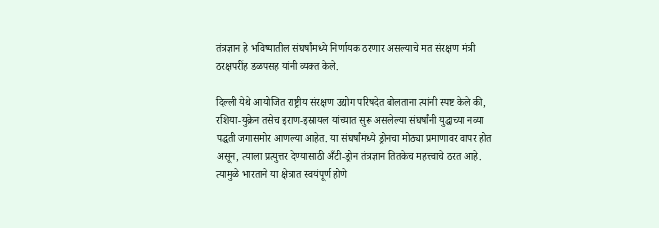तंत्रज्ञान हे भविष्यातील संघर्षांमध्ये निर्णायक ठरणार असल्याचे मत संरक्षण मंत्री ठरक्षपरींह डळपसह यांनी व्यक्त केले.

दिल्ली येथे आयोजित राष्ट्रीय संरक्षण उद्योग परिषदेत बोलताना त्यांनी स्पष्ट केले की, रशिया-युक्रेन तसेच इराण-इस्रायल यांच्यात सुरू असलेल्या संघर्षांनी युद्धाच्या नव्या पद्धती जगासमोर आणल्या आहेत. या संघर्षांमध्ये ड्रोनचा मोठ्या प्रमाणावर वापर होत असून, त्याला प्रत्युत्तर देण्यासाठी अँटी-ड्रोन तंत्रज्ञान तितकेच महत्त्वाचे ठरत आहे. त्यामुळे भारताने या क्षेत्रात स्वयंपूर्ण होणे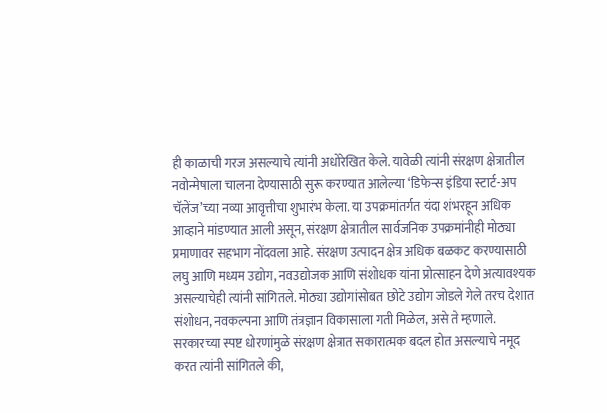ही काळाची गरज असल्याचे त्यांनी अधोरेखित केले. यावेळी त्यांनी संरक्षण क्षेत्रातील नवोन्मेषाला चालना देण्यासाठी सुरू करण्यात आलेल्या ‘डिफेन्स इंडिया स्टार्ट-अप चॅलेंज’च्या नव्या आवृत्तीचा शुभारंभ केला. या उपक्रमांतर्गत यंदा शंभरहून अधिक आव्हाने मांडण्यात आली असून, संरक्षण क्षेत्रातील सार्वजनिक उपक्रमांनीही मोठ्या प्रमाणावर सहभाग नोंदवला आहे. संरक्षण उत्पादन क्षेत्र अधिक बळकट करण्यासाठी लघु आणि मध्यम उद्योग, नवउद्योजक आणि संशोधक यांना प्रोत्साहन देणे अत्यावश्यक असल्याचेही त्यांनी सांगितले. मोठ्या उद्योगांसोबत छोटे उद्योग जोडले गेले तरच देशात संशोधन, नवकल्पना आणि तंत्रज्ञान विकासाला गती मिळेल, असे ते म्हणाले. सरकारच्या स्पष्ट धोरणांमुळे संरक्षण क्षेत्रात सकारात्मक बदल होत असल्याचे नमूद करत त्यांनी सांगितले की,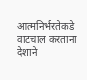आत्मनिर्भरतेकडे वाटचाल करताना देशाने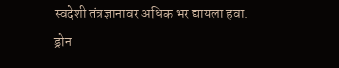स्वदेशी तंत्रज्ञानावर अधिक भर द्यायला हवा. ड्रोन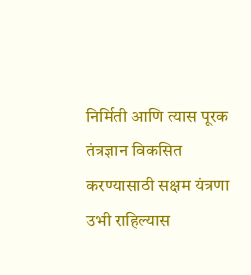निर्मिती आणि त्यास पूरक तंत्रज्ञान विकसित करण्यासाठी सक्षम यंत्रणा उभी राहिल्यास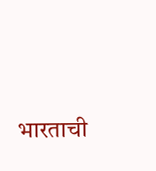भारताची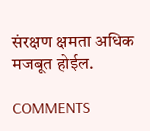संरक्षण क्षमता अधिक मजबूत होईल.

COMMENTS